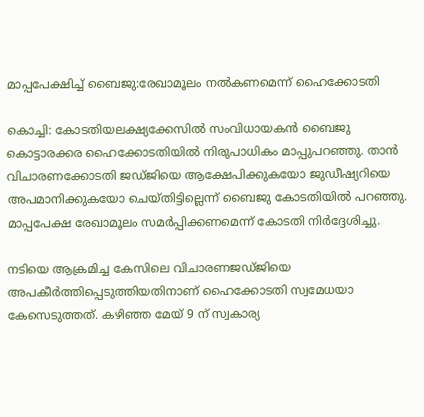മാപ്പപേക്ഷിച്ച് ബൈജു:രേഖാമൂലം നല്‍കണമെന്ന് ഹൈക്കോടതി

കൊച്ചി: കോടതിയലക്ഷ്യക്കേസില്‍ സംവിധായകന്‍ ബൈജു കൊട്ടാരക്കര ഹൈക്കോടതിയില്‍ നിരുപാധികം മാപ്പുപറഞ്ഞു. താന്‍ വിചാരണക്കോടതി ജഡ്ജിയെ ആക്ഷേപിക്കുകയോ ജുഡീഷ്യറിയെ അപമാനിക്കുകയോ ചെയ്തിട്ടില്ലെന്ന് ബൈജു കോടതിയില്‍ പറഞ്ഞു. മാപ്പപേക്ഷ രേഖാമൂലം സമര്‍പ്പിക്കണമെന്ന് കോടതി നിര്‍ദ്ദേശിച്ചു.

നടിയെ ആക്രമിച്ച കേസിലെ വിചാരണജഡ്ജിയെ അപകീര്‍ത്തിപ്പെടുത്തിയതിനാണ് ഹൈക്കോടതി സ്വമേധയാ കേസെടുത്തത്. കഴിഞ്ഞ മേയ് 9 ന് സ്വകാര്യ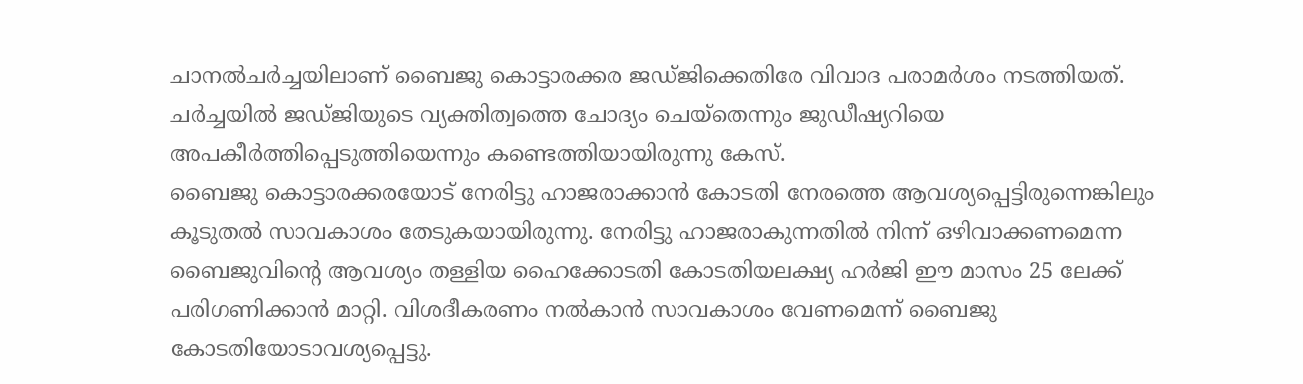ചാനല്‍ചര്‍ച്ചയിലാണ് ബൈജു കൊട്ടാരക്കര ജഡ്ജിക്കെതിരേ വിവാദ പരാമര്‍ശം നടത്തിയത്. ചര്‍ച്ചയില്‍ ജഡ്ജിയുടെ വ്യക്തിത്വത്തെ ചോദ്യം ചെയ്‌തെന്നും ജുഡീഷ്യറിയെ അപകീര്‍ത്തിപ്പെടുത്തിയെന്നും കണ്ടെത്തിയായിരുന്നു കേസ്.
ബൈജു കൊട്ടാരക്കരയോട് നേരിട്ടു ഹാജരാക്കാന്‍ കോടതി നേരത്തെ ആവശ്യപ്പെട്ടിരുന്നെങ്കിലും കൂടുതല്‍ സാവകാശം തേടുകയായിരുന്നു. നേരിട്ടു ഹാജരാകുന്നതില്‍ നിന്ന് ഒഴിവാക്കണമെന്ന ബൈജുവിന്റെ ആവശ്യം തള്ളിയ ഹൈക്കോടതി കോടതിയലക്ഷ്യ ഹര്‍ജി ഈ മാസം 25 ലേക്ക് പരിഗണിക്കാന്‍ മാറ്റി. വിശദീകരണം നല്‍കാന്‍ സാവകാശം വേണമെന്ന് ബൈജു കോടതിയോടാവശ്യപ്പെട്ടു.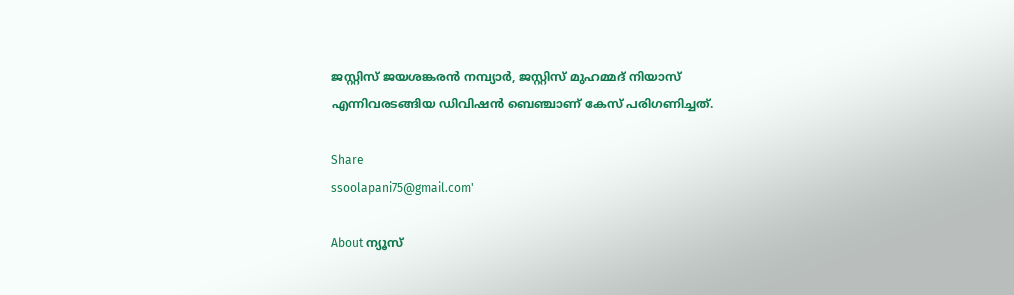ജസ്റ്റിസ് ജയശങ്കരന്‍ നമ്പ്യാര്‍, ജസ്റ്റിസ് മുഹമ്മദ് നിയാസ് എന്നിവരടങ്ങിയ ഡിവിഷന്‍ ബെഞ്ചാണ് കേസ് പരിഗണിച്ചത്.

Share
ssoolapani75@gmail.com'

About ന്യൂസ്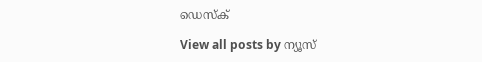ഡെസ്ക്

View all posts by ന്യൂസ്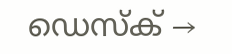ഡെസ്ക് →